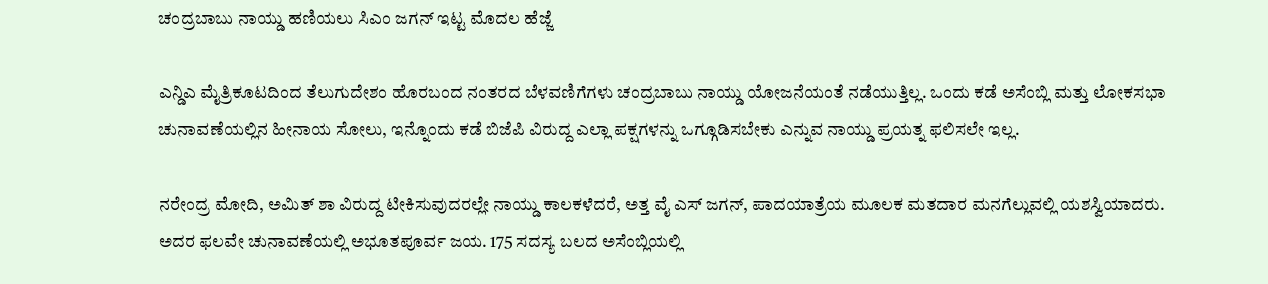ಚಂದ್ರಬಾಬು ನಾಯ್ಡು ಹಣಿಯಲು ಸಿಎಂ ಜಗನ್ ಇಟ್ಟ ಮೊದಲ ಹೆಜ್ಜೆ

ಎನ್ಡಿಎ ಮೈತ್ರಿಕೂಟದಿಂದ ತೆಲುಗುದೇಶಂ ಹೊರಬಂದ ನಂತರದ ಬೆಳವಣಿಗೆಗಳು ಚಂದ್ರಬಾಬು ನಾಯ್ಡು ಯೋಜನೆಯಂತೆ ನಡೆಯುತ್ತಿಲ್ಲ. ಒಂದು ಕಡೆ ಅಸೆಂಬ್ಲಿ ಮತ್ತು ಲೋಕಸಭಾ ಚುನಾವಣೆಯಲ್ಲಿನ ಹೀನಾಯ ಸೋಲು, ಇನ್ನೊಂದು ಕಡೆ ಬಿಜೆಪಿ ವಿರುದ್ದ ಎಲ್ಲಾ ಪಕ್ಷಗಳನ್ನು ಒಗ್ಗೂಡಿಸಬೇಕು ಎನ್ನುವ ನಾಯ್ಡು ಪ್ರಯತ್ನ ಫಲಿಸಲೇ ಇಲ್ಲ.

ನರೇಂದ್ರ ಮೋದಿ, ಅಮಿತ್ ಶಾ ವಿರುದ್ದ ಟೀಕಿಸುವುದರಲ್ಲೇ ನಾಯ್ಡು ಕಾಲಕಳೆದರೆ, ಅತ್ತ ವೈ ಎಸ್ ಜಗನ್, ಪಾದಯಾತ್ರೆಯ ಮೂಲಕ ಮತದಾರ ಮನಗೆಲ್ಲುವಲ್ಲಿ ಯಶಸ್ವಿಯಾದರು. ಅದರ ಫಲವೇ ಚುನಾವಣೆಯಲ್ಲಿ ಅಭೂತಪೂರ್ವ ಜಯ. 175 ಸದಸ್ಯ ಬಲದ ಅಸೆಂಬ್ಲಿಯಲ್ಲಿ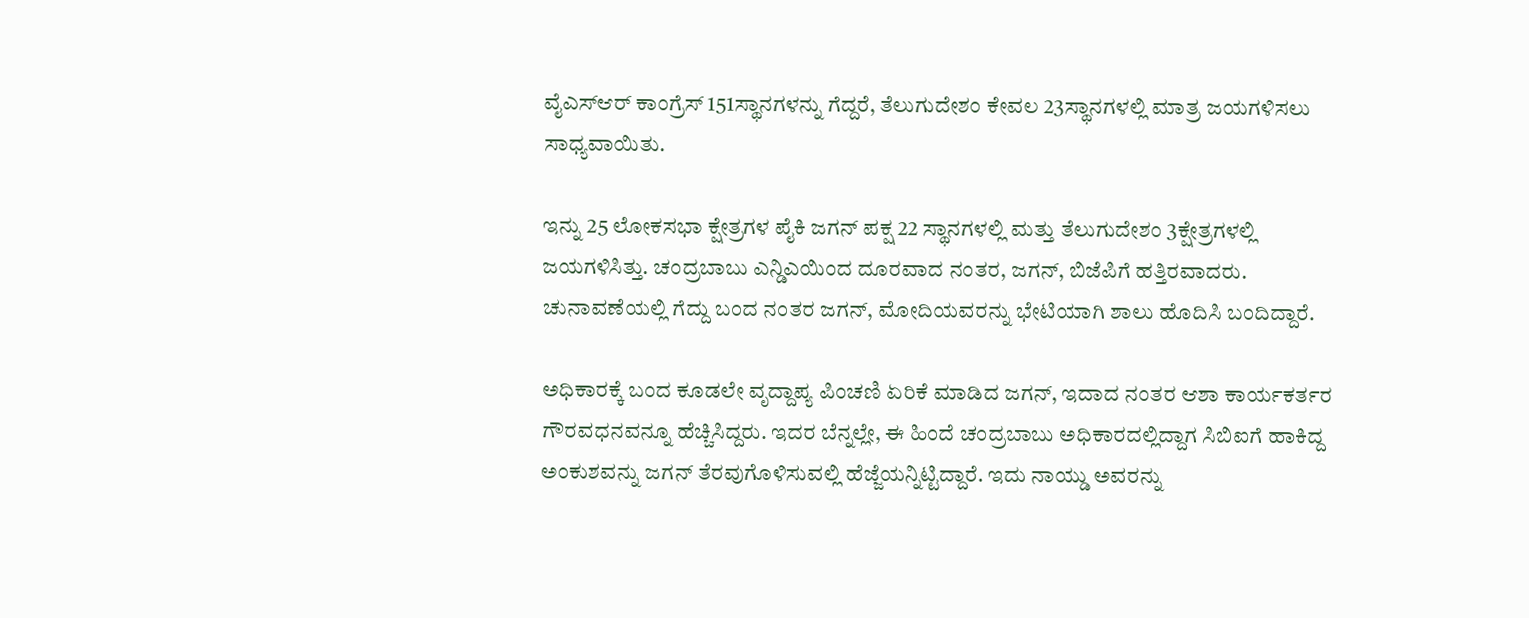ವೈಎಸ್ಆರ್ ಕಾಂಗ್ರೆಸ್ 151ಸ್ಥಾನಗಳನ್ನು ಗೆದ್ದರೆ, ತೆಲುಗುದೇಶಂ ಕೇವಲ 23ಸ್ಥಾನಗಳಲ್ಲಿ ಮಾತ್ರ ಜಯಗಳಿಸಲು ಸಾಧ್ಯವಾಯಿತು.

ಇನ್ನು 25 ಲೋಕಸಭಾ ಕ್ಷೇತ್ರಗಳ ಪೈಕಿ ಜಗನ್ ಪಕ್ಷ 22 ಸ್ಥಾನಗಳಲ್ಲಿ ಮತ್ತು ತೆಲುಗುದೇಶಂ 3ಕ್ಷೇತ್ರಗಳಲ್ಲಿ ಜಯಗಳಿಸಿತ್ತು. ಚಂದ್ರಬಾಬು ಎನ್ಡಿಎಯಿಂದ ದೂರವಾದ ನಂತರ, ಜಗನ್, ಬಿಜೆಪಿಗೆ ಹತ್ತಿರವಾದರು. ಚುನಾವಣೆಯಲ್ಲಿ ಗೆದ್ದು ಬಂದ ನಂತರ ಜಗನ್, ಮೋದಿಯವರನ್ನು ಭೇಟಿಯಾಗಿ ಶಾಲು ಹೊದಿಸಿ ಬಂದಿದ್ದಾರೆ.

ಅಧಿಕಾರಕ್ಕೆ ಬಂದ ಕೂಡಲೇ ವೃದ್ದಾಪ್ಯ ಪಿಂಚಣಿ ಏರಿಕೆ ಮಾಡಿದ ಜಗನ್, ಇದಾದ ನಂತರ ಆಶಾ ಕಾರ್ಯಕರ್ತರ ಗೌರವಧನವನ್ನೂ ಹೆಚ್ಚಿಸಿದ್ದರು. ಇದರ ಬೆನ್ನಲ್ಲೇ, ಈ ಹಿಂದೆ ಚಂದ್ರಬಾಬು ಅಧಿಕಾರದಲ್ಲಿದ್ದಾಗ ಸಿಬಿಐಗೆ ಹಾಕಿದ್ದ ಅಂಕುಶವನ್ನು ಜಗನ್ ತೆರವುಗೊಳಿಸುವಲ್ಲಿ ಹೆಜ್ಜೆಯನ್ನಿಟ್ಟಿದ್ದಾರೆ. ಇದು ನಾಯ್ಡು ಅವರನ್ನು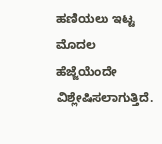ಹಣಿಯಲು ಇಟ್ಟ ಮೊದಲ ಹೆಜ್ಜೆಯೆಂದೇ ವಿಶ್ಲೇಷಿಸಲಾಗುತ್ತಿದೆ.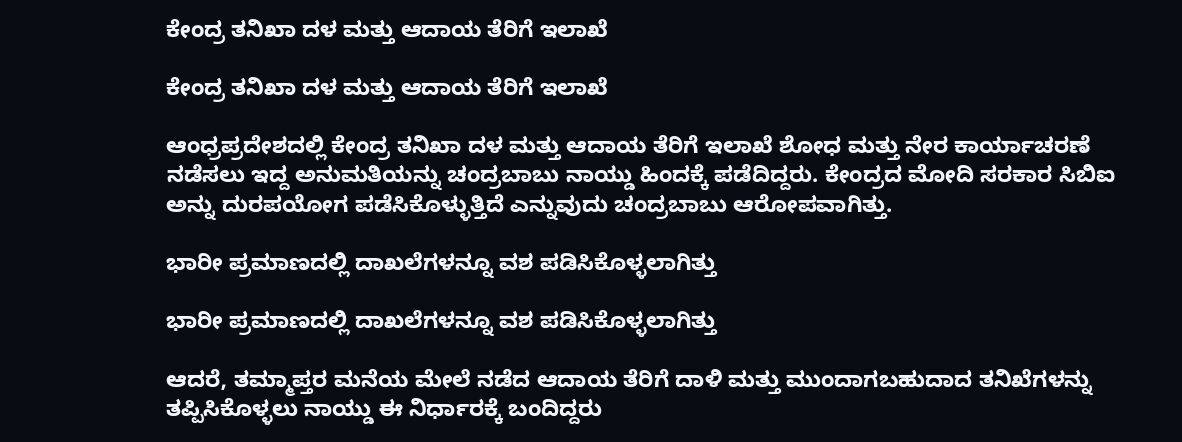ಕೇಂದ್ರ ತನಿಖಾ ದಳ ಮತ್ತು ಆದಾಯ ತೆರಿಗೆ ಇಲಾಖೆ

ಕೇಂದ್ರ ತನಿಖಾ ದಳ ಮತ್ತು ಆದಾಯ ತೆರಿಗೆ ಇಲಾಖೆ

ಆಂಧ್ರಪ್ರದೇಶದಲ್ಲಿ ಕೇಂದ್ರ ತನಿಖಾ ದಳ ಮತ್ತು ಆದಾಯ ತೆರಿಗೆ ಇಲಾಖೆ ಶೋಧ ಮತ್ತು ನೇರ ಕಾರ್ಯಾಚರಣೆ ನಡೆಸಲು ಇದ್ದ ಅನುಮತಿಯನ್ನು ಚಂದ್ರಬಾಬು ನಾಯ್ಡು ಹಿಂದಕ್ಕೆ ಪಡೆದಿದ್ದರು. ಕೇಂದ್ರದ ಮೋದಿ ಸರಕಾರ ಸಿಬಿಐ ಅನ್ನು ದುರಪಯೋಗ ಪಡೆಸಿಕೊಳ್ಳುತ್ತಿದೆ ಎನ್ನುವುದು ಚಂದ್ರಬಾಬು ಆರೋಪವಾಗಿತ್ತು.

ಭಾರೀ ಪ್ರಮಾಣದಲ್ಲಿ ದಾಖಲೆಗಳನ್ನೂ ವಶ ಪಡಿಸಿಕೊಳ್ಳಲಾಗಿತ್ತು

ಭಾರೀ ಪ್ರಮಾಣದಲ್ಲಿ ದಾಖಲೆಗಳನ್ನೂ ವಶ ಪಡಿಸಿಕೊಳ್ಳಲಾಗಿತ್ತು

ಆದರೆ, ತಮ್ಮಾಪ್ತರ ಮನೆಯ ಮೇಲೆ ನಡೆದ ಆದಾಯ ತೆರಿಗೆ ದಾಳಿ ಮತ್ತು ಮುಂದಾಗಬಹುದಾದ ತನಿಖೆಗಳನ್ನು ತಪ್ಪಿಸಿಕೊಳ್ಳಲು ನಾಯ್ಡು ಈ ನಿರ್ಧಾರಕ್ಕೆ ಬಂದಿದ್ದರು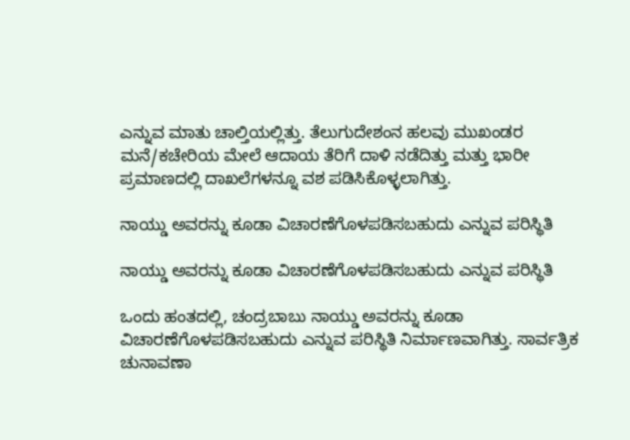ಎನ್ನುವ ಮಾತು ಚಾಲ್ತಿಯಲ್ಲಿತ್ತು. ತೆಲುಗುದೇಶಂನ ಹಲವು ಮುಖಂಡರ ಮನೆ/ಕಚೇರಿಯ ಮೇಲೆ ಆದಾಯ ತೆರಿಗೆ ದಾಳಿ ನಡೆದಿತ್ತು ಮತ್ತು ಭಾರೀ ಪ್ರಮಾಣದಲ್ಲಿ ದಾಖಲೆಗಳನ್ನೂ ವಶ ಪಡಿಸಿಕೊಳ್ಳಲಾಗಿತ್ತು.

ನಾಯ್ಡು ಅವರನ್ನು ಕೂಡಾ ವಿಚಾರಣೆಗೊಳಪಡಿಸಬಹುದು ಎನ್ನುವ ಪರಿಸ್ಥಿತಿ

ನಾಯ್ಡು ಅವರನ್ನು ಕೂಡಾ ವಿಚಾರಣೆಗೊಳಪಡಿಸಬಹುದು ಎನ್ನುವ ಪರಿಸ್ಥಿತಿ

ಒಂದು ಹಂತದಲ್ಲಿ, ಚಂದ್ರಬಾಬು ನಾಯ್ಡು ಅವರನ್ನು ಕೂಡಾ ವಿಚಾರಣೆಗೊಳಪಡಿಸಬಹುದು ಎನ್ನುವ ಪರಿಸ್ಥಿತಿ ನಿರ್ಮಾಣವಾಗಿತ್ತು. ಸಾರ್ವತ್ರಿಕ ಚುನಾವಣಾ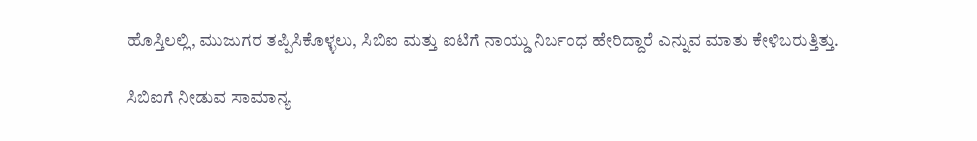ಹೊಸ್ತಿಲಲ್ಲಿ, ಮುಜುಗರ ತಪ್ಪಿಸಿಕೊಳ್ಳಲು, ಸಿಬಿಐ ಮತ್ತು ಐಟಿಗೆ ನಾಯ್ಡು ನಿರ್ಬಂಧ ಹೇರಿದ್ದಾರೆ ಎನ್ನುವ ಮಾತು ಕೇಳಿಬರುತ್ತಿತ್ತು.

ಸಿಬಿಐಗೆ ನೀಡುವ ಸಾಮಾನ್ಯ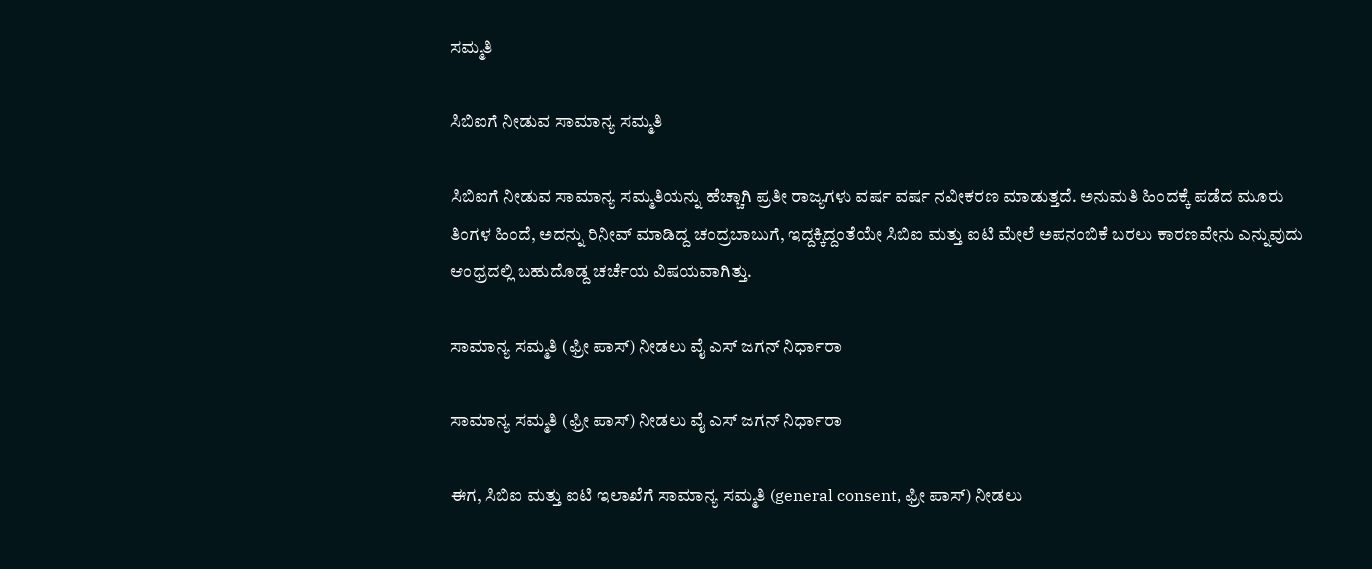ಸಮ್ಮತಿ

ಸಿಬಿಐಗೆ ನೀಡುವ ಸಾಮಾನ್ಯ ಸಮ್ಮತಿ

ಸಿಬಿಐಗೆ ನೀಡುವ ಸಾಮಾನ್ಯ ಸಮ್ಮತಿಯನ್ನು ಹೆಚ್ಚಾಗಿ ಪ್ರತೀ ರಾಜ್ಯಗಳು ವರ್ಷ ವರ್ಷ ನವೀಕರಣ ಮಾಡುತ್ತದೆ. ಅನುಮತಿ ಹಿಂದಕ್ಕೆ ಪಡೆದ ಮೂರು ತಿಂಗಳ ಹಿಂದೆ, ಅದನ್ನು ರಿನೀವ್ ಮಾಡಿದ್ದ ಚಂದ್ರಬಾಬುಗೆ, ಇದ್ದಕ್ಕಿದ್ದಂತೆಯೇ ಸಿಬಿಐ ಮತ್ತು ಐಟಿ ಮೇಲೆ ಅಪನಂಬಿಕೆ ಬರಲು ಕಾರಣವೇನು ಎನ್ನುವುದು ಆಂಧ್ರದಲ್ಲಿ ಬಹುದೊಡ್ದ ಚರ್ಚೆಯ ವಿಷಯವಾಗಿತ್ತು.

ಸಾಮಾನ್ಯ ಸಮ್ಮತಿ (ಫ್ರೀ ಪಾಸ್) ನೀಡಲು ವೈ ಎಸ್ ಜಗನ್ ನಿರ್ಧಾರಾ

ಸಾಮಾನ್ಯ ಸಮ್ಮತಿ (ಫ್ರೀ ಪಾಸ್) ನೀಡಲು ವೈ ಎಸ್ ಜಗನ್ ನಿರ್ಧಾರಾ

ಈಗ, ಸಿಬಿಐ ಮತ್ತು ಐಟಿ ಇಲಾಖೆಗೆ ಸಾಮಾನ್ಯ ಸಮ್ಮತಿ (general consent, ಫ್ರೀ ಪಾಸ್) ನೀಡಲು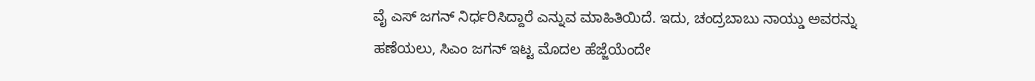ವೈ ಎಸ್ ಜಗನ್ ನಿರ್ಧರಿಸಿದ್ದಾರೆ ಎನ್ನುವ ಮಾಹಿತಿಯಿದೆ. ಇದು, ಚಂದ್ರಬಾಬು ನಾಯ್ಡು ಅವರನ್ನು ಹಣೆಯಲು, ಸಿಎಂ ಜಗನ್ ಇಟ್ಟ ಮೊದಲ ಹೆಜ್ಜೆಯೆಂದೇ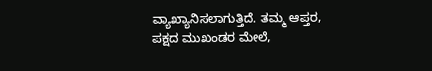ವ್ಯಾಖ್ಯಾನಿಸಲಾಗುತ್ತಿದೆ. ತಮ್ಮ ಆಪ್ತರ, ಪಕ್ಷದ ಮುಖಂಡರ ಮೇಲೆ,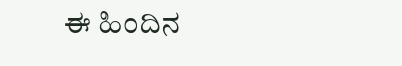ಈ ಹಿಂದಿನ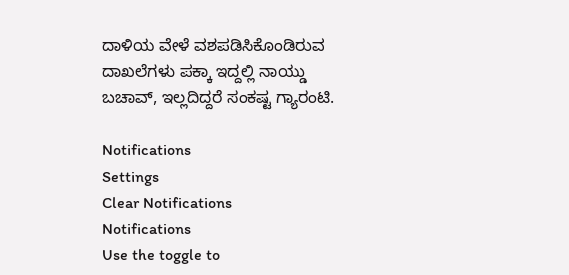ದಾಳಿಯ ವೇಳೆ ವಶಪಡಿಸಿಕೊಂಡಿರುವ ದಾಖಲೆಗಳು ಪಕ್ಕಾ ಇದ್ದಲ್ಲಿ ನಾಯ್ಡು ಬಚಾವ್, ಇಲ್ಲದಿದ್ದರೆ ಸಂಕಷ್ಟ ಗ್ಯಾರಂಟಿ.

Notifications
Settings
Clear Notifications
Notifications
Use the toggle to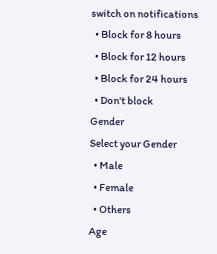switch on notifications
  • Block for 8 hours
  • Block for 12 hours
  • Block for 24 hours
  • Don't block
Gender
Select your Gender
  • Male
  • Female
  • Others
Age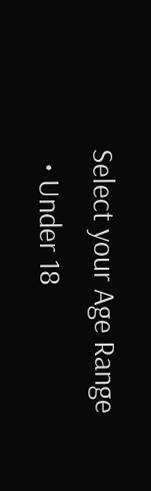Select your Age Range
  • Under 18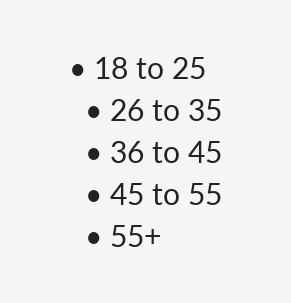• 18 to 25
  • 26 to 35
  • 36 to 45
  • 45 to 55
  • 55+